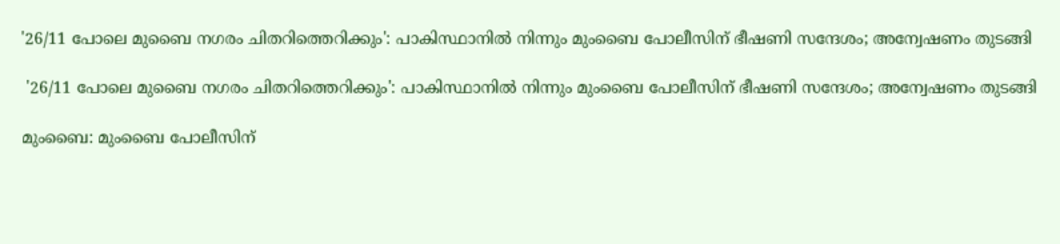'26/11 പോലെ മുബൈ നഗരം ചിതറിത്തെറിക്കും': പാകിസ്ഥാനില്‍ നിന്നും മുംബൈ പോലീസിന് ഭീഷണി സന്ദേശം; അന്വേഷണം തുടങ്ങി

 '26/11 പോലെ മുബൈ നഗരം ചിതറിത്തെറിക്കും': പാകിസ്ഥാനില്‍ നിന്നും മുംബൈ പോലീസിന് ഭീഷണി സന്ദേശം; അന്വേഷണം തുടങ്ങി

മുംബൈ: മുംബൈ പോലീസിന്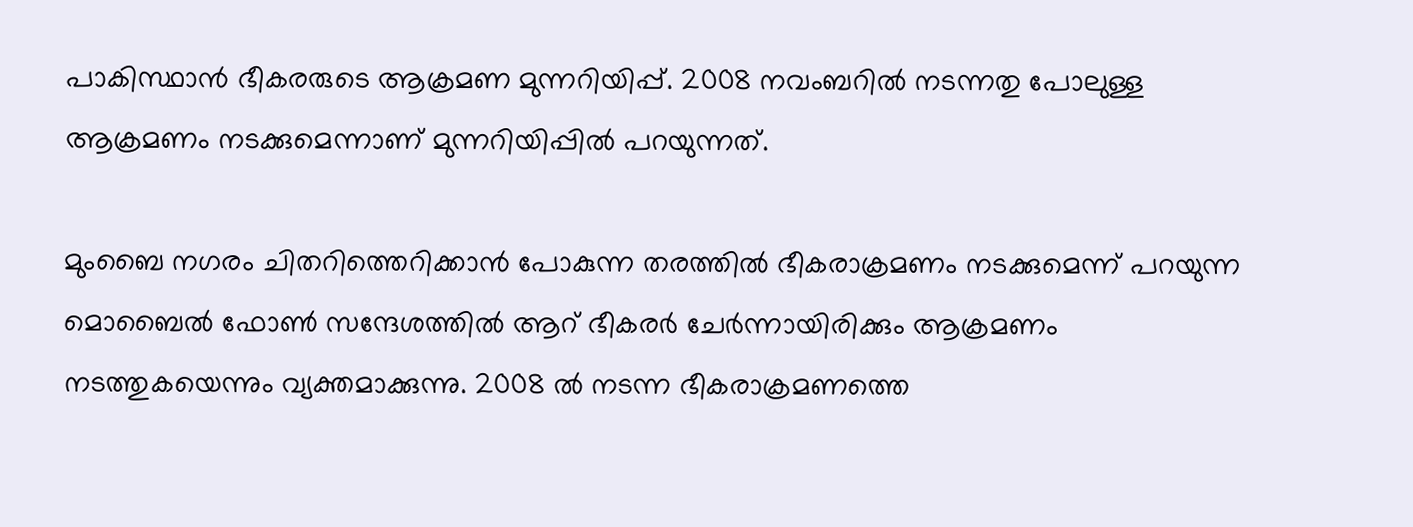പാകിസ്ഥാന്‍ ഭീകരരുടെ ആക്രമണ മുന്നറിയിപ്പ്. 2008 നവംബറില്‍ നടന്നതു പോലുള്ള ആക്രമണം നടക്കുമെന്നാണ് മുന്നറിയിപ്പില്‍ പറയുന്നത്.

മുംബൈ നഗരം ചിതറിത്തെറിക്കാന്‍ പോകുന്ന തരത്തില്‍ ഭീകരാക്രമണം നടക്കുമെന്ന് പറയുന്ന മൊബൈല്‍ ഫോണ്‍ സന്ദേശത്തില്‍ ആറ് ഭീകരര്‍ ചേര്‍ന്നായിരിക്കും ആക്രമണം നടത്തുകയെന്നും വ്യക്തമാക്കുന്നു. 2008 ല്‍ നടന്ന ഭീകരാക്രമണത്തെ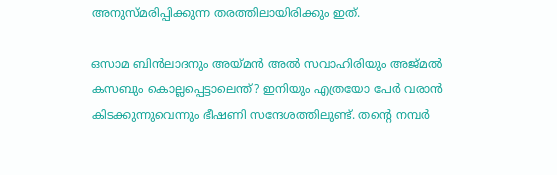അനുസ്മരിപ്പിക്കുന്ന തരത്തിലായിരിക്കും ഇത്.

ഒസാമ ബിന്‍ലാദനും അയ്മന്‍ അല്‍ സവാഹിരിയും അജ്മല്‍ കസബും കൊല്ലപ്പെട്ടാലെന്ത്? ഇനിയും എത്രയോ പേര്‍ വരാന്‍ കിടക്കുന്നുവെന്നും ഭീഷണി സന്ദേശത്തിലുണ്ട്. തന്റെ നമ്പര്‍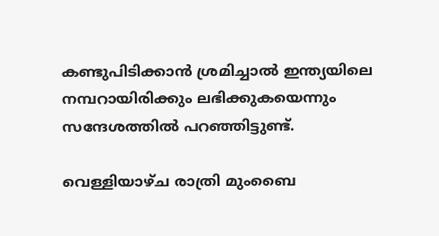കണ്ടുപിടിക്കാന്‍ ശ്രമിച്ചാല്‍ ഇന്ത്യയിലെ നമ്പറായിരിക്കും ലഭിക്കുകയെന്നും സന്ദേശത്തില്‍ പറഞ്ഞിട്ടുണ്ട്.

വെള്ളിയാഴ്ച രാത്രി മുംബൈ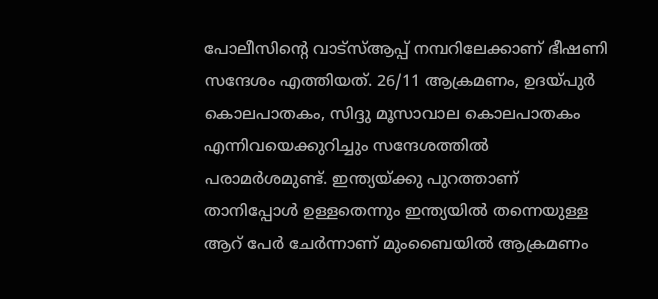പോലീസിന്റെ വാട്സ്ആപ്പ് നമ്പറിലേക്കാണ് ഭീഷണി സന്ദേശം എത്തിയത്. 26/11 ആക്രമണം, ഉദയ്പുര്‍ കൊലപാതകം, സിദ്ദു മൂസാവാല കൊലപാതകം എന്നിവയെക്കുറിച്ചും സന്ദേശത്തില്‍ പരാമര്‍ശമുണ്ട്. ഇന്ത്യയ്ക്കു പുറത്താണ് താനിപ്പോള്‍ ഉള്ളതെന്നും ഇന്ത്യയില്‍ തന്നെയുള്ള ആറ് പേര്‍ ചേര്‍ന്നാണ് മുംബൈയില്‍ ആക്രമണം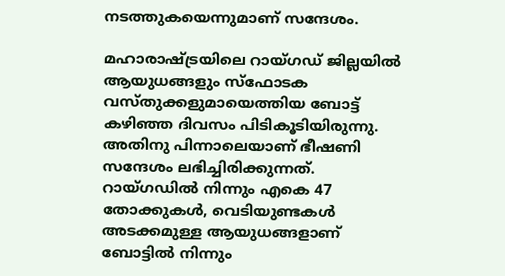നടത്തുകയെന്നുമാണ് സന്ദേശം.

മഹാരാഷ്ട്രയിലെ റായ്ഗഡ് ജില്ലയില്‍ ആയുധങ്ങളും സ്‌ഫോടക വസ്തുക്കളുമായെത്തിയ ബോട്ട് കഴിഞ്ഞ ദിവസം പിടികൂടിയിരുന്നു. അതിനു പിന്നാലെയാണ് ഭീഷണി സന്ദേശം ലഭിച്ചിരിക്കുന്നത്. റായ്ഗഡില്‍ നിന്നും എകെ 47 തോക്കുകള്‍, വെടിയുണ്ടകള്‍ അടക്കമുള്ള ആയുധങ്ങളാണ് ബോട്ടില്‍ നിന്നും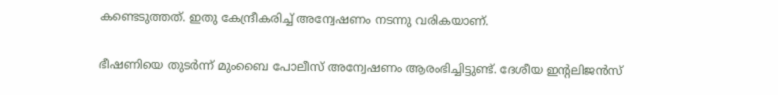കണ്ടെടുത്തത്. ഇതു കേന്ദ്രീകരിച്ച് അന്വേഷണം നടന്നു വരികയാണ്.

ഭീഷണിയെ തുടര്‍ന്ന് മുംബൈ പോലീസ് അന്വേഷണം ആരംഭിച്ചിട്ടുണ്ട്. ദേശീയ ഇന്റലിജന്‍സ്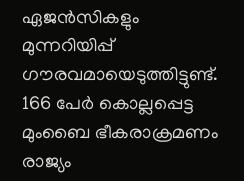ഏജന്‍സികളും മുന്നറിയിപ്പ് ഗൗരവമായെടുത്തിട്ടുണ്ട്. 166 പേര്‍ കൊല്ലപ്പെട്ട മുംബൈ ഭീകരാക്രമണം രാജ്യം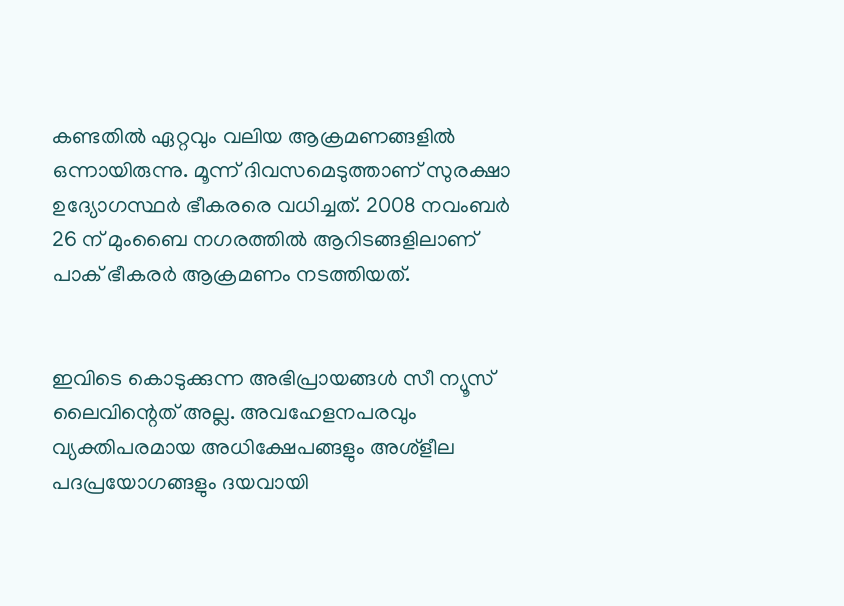കണ്ടതില്‍ ഏറ്റവും വലിയ ആക്രമണങ്ങളില്‍ ഒന്നായിരുന്നു. മൂന്ന് ദിവസമെടുത്താണ് സുരക്ഷാ ഉദ്യോഗസ്ഥര്‍ ഭീകരരെ വധിച്ചത്. 2008 നവംബര്‍ 26 ന് മുംബൈ നഗരത്തില്‍ ആറിടങ്ങളിലാണ് പാക് ഭീകരര്‍ ആക്രമണം നടത്തിയത്.


ഇവിടെ കൊടുക്കുന്ന അഭിപ്രായങ്ങള്‍ സീ ന്യൂസ് ലൈവിന്റെത് അല്ല. അവഹേളനപരവും വ്യക്തിപരമായ അധിക്ഷേപങ്ങളും അശ്‌ളീല പദപ്രയോഗങ്ങളും ദയവായി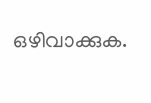ഒഴിവാക്കുക.